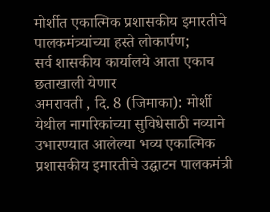मोर्शीत एकात्मिक प्रशासकीय इमारतीचे पालकमंत्र्यांच्या हस्ते लोकार्पण;
सर्व शासकीय कार्यालये आता एकाच छताखाली येणार
अमरावती , दि. 8 (जिमाका): मोर्शी येथील नागरिकांच्या सुविधेसाठी नव्याने उभारण्यात आलेल्या भव्य एकात्मिक प्रशासकीय इमारतीचे उद्घाटन पालकमंत्री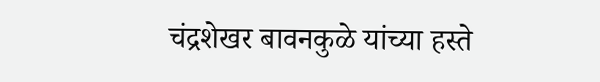चंद्रशेखर बावनकुळे यांच्या हस्ते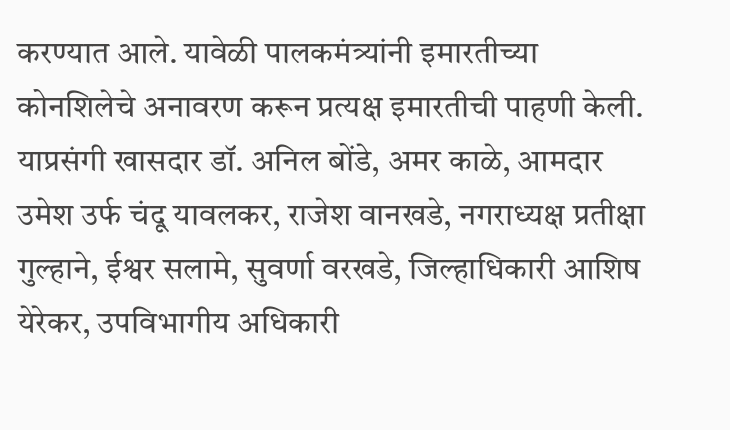करण्यात आले. यावेळी पालकमंत्र्यांनी इमारतीच्या कोनशिलेचे अनावरण करून प्रत्यक्ष इमारतीची पाहणी केली. याप्रसंगी खासदार डॉ. अनिल बोंडे, अमर काळे, आमदार उमेश उर्फ चंदू यावलकर, राजेश वानखडे, नगराध्यक्ष प्रतीक्षा गुल्हाने, ईश्वर सलामे, सुवर्णा वरखडे, जिल्हाधिकारी आशिष येरेकर, उपविभागीय अधिकारी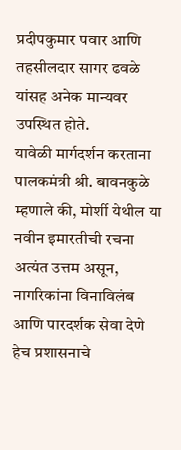प्रदीपकुमार पवार आणि तहसीलदार सागर ढवळे यांसह अनेक मान्यवर उपस्थित होते.
यावेळी मार्गदर्शन करताना पालकमंत्री श्री. बावनकुळे म्हणाले की, मोर्शी येथील या नवीन इमारतीची रचना अत्यंत उत्तम असून, नागरिकांना विनाविलंब आणि पारदर्शक सेवा देणे हेच प्रशासनाचे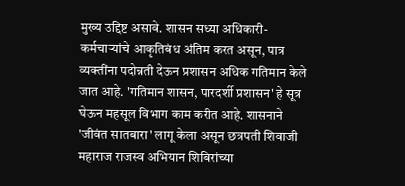मुख्य उद्दिष्ट असावे. शासन सध्या अधिकारी-कर्मचाऱ्यांचे आकृतिबंध अंतिम करत असून, पात्र व्यक्तींना पदोन्नती देऊन प्रशासन अधिक गतिमान केले जात आहे. 'गतिमान शासन, पारदर्शी प्रशासन' हे सूत्र घेऊन महसूल विभाग काम करीत आहे. शासनाने 'जीवंत सातबारा' लागू केला असून छत्रपती शिवाजी महाराज राजस्व अभियान शिबिरांच्या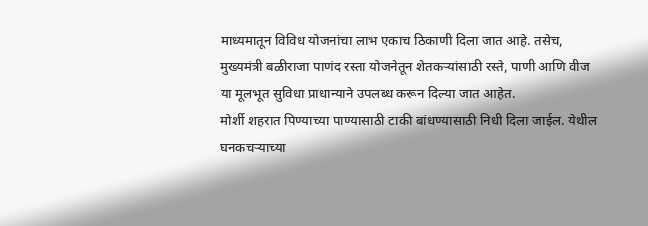माध्यमातून विविध योजनांचा लाभ एकाच ठिकाणी दिला जात आहे. तसेच, मुख्यमंत्री बळीराजा पाणंद रस्ता योजनेतून शेतकऱ्यांसाठी रस्ते, पाणी आणि वीज या मूलभूत सुविधा प्राधान्याने उपलब्ध करून दिल्या जात आहेत.
मोर्शी शहरात पिण्याच्या पाण्यासाठी टाकी बांधण्यासाठी निधी दिला जाईल. येथील घनकचऱ्याच्या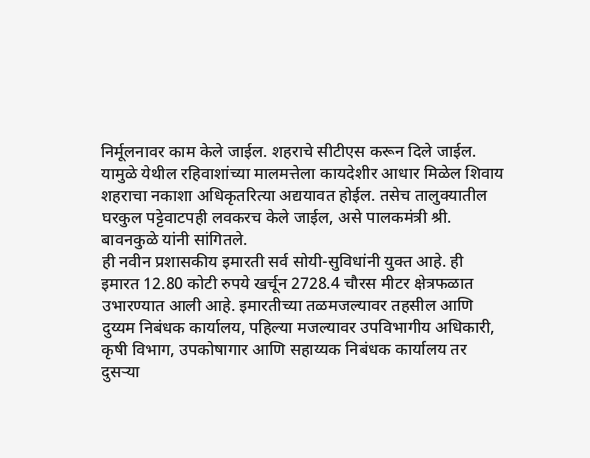निर्मूलनावर काम केले जाईल. शहराचे सीटीएस करून दिले जाईल. यामुळे येथील रहिवाशांच्या मालमत्तेला कायदेशीर आधार मिळेल शिवाय शहराचा नकाशा अधिकृतरित्या अद्ययावत होईल. तसेच तालुक्यातील घरकुल पट्टेवाटपही लवकरच केले जाईल, असे पालकमंत्री श्री. बावनकुळे यांनी सांगितले.
ही नवीन प्रशासकीय इमारती सर्व सोयी-सुविधांनी युक्त आहे. ही इमारत 12.80 कोटी रुपये खर्चून 2728.4 चौरस मीटर क्षेत्रफळात उभारण्यात आली आहे. इमारतीच्या तळमजल्यावर तहसील आणि दुय्यम निबंधक कार्यालय, पहिल्या मजल्यावर उपविभागीय अधिकारी, कृषी विभाग, उपकोषागार आणि सहाय्यक निबंधक कार्यालय तर दुसऱ्या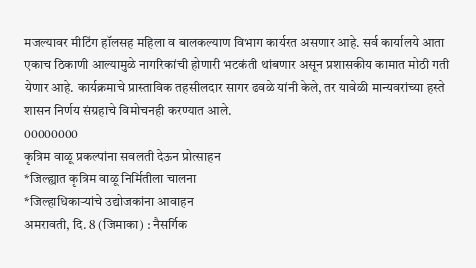मजल्यावर मीटिंग हॉलसह महिला व बालकल्याण विभाग कार्यरत असणार आहे. सर्व कार्यालये आता एकाच ठिकाणी आल्यामुळे नागरिकांची होणारी भटकंती थांबणार असून प्रशासकीय कामात मोठी गती येणार आहे. कार्यक्रमाचे प्रास्ताविक तहसीलदार सागर ढवळे यांनी केले, तर यावेळी मान्यवरांच्या हस्ते शासन निर्णय संग्रहाचे विमोचनही करण्यात आले.
00000000
कृत्रिम वाळू प्रकल्पांना सवलती देऊन प्रोत्साहन
*जिल्ह्यात कृत्रिम वाळू निर्मितीला चालना
*जिल्हाधिकाऱ्यांचे उद्योजकांना आवाहन
अमरावती, दि. 8 (जिमाका) : नैसर्गिक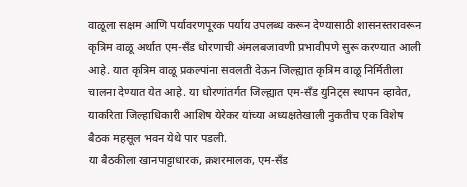वाळूला सक्षम आणि पर्यावरणपूरक पर्याय उपलब्ध करून देण्यासाठी शासनस्तरावरून कृत्रिम वाळू अर्थात एम-सँड धोरणाची अंमलबजावणी प्रभावीपणे सुरू करण्यात आली आहे. यात कृत्रिम वाळू प्रकल्पांना सवलती देऊन जिल्ह्यात कृत्रिम वाळू निर्मितीला चालना देण्यात येत आहे. या धोरणांतर्गत जिल्ह्यात एम-सँड युनिट्स स्थापन व्हावेत, याकरिता जिल्हाधिकारी आशिष येरेकर यांच्या अध्यक्षतेखाली नुकतीच एक विशेष बैठक महसूल भवन येथे पार पडली.
या बैठकीला खानपाट्टाधारक, क्रशरमालक, एम-सँड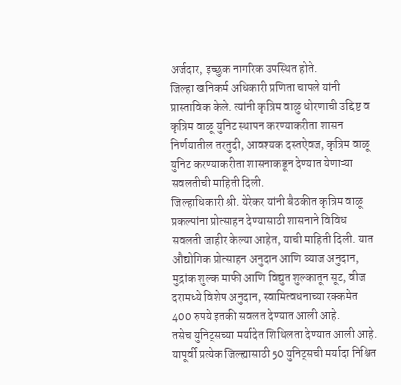अर्जदार, इच्छुक नागरिक उपस्थित होते.
जिल्हा खनिकर्म अधिकारी प्रणिता चापले यांनी प्रास्ताविक केले. त्यांनी कृत्रिम वाळु धोरणाची उद्दिष्ट व कृत्रिम वाळू युनिट स्थापन करण्याकरीता शासन निर्णयातील तरतुदी, आवश्यक दस्तऐवज, कृत्रिम वाळू युनिट करण्याकरीता शासनाकडून देण्यात येणाऱ्या सवलतीची माहिती दिली.
जिल्हाधिकारी श्री. येरेकर यांनी बैठकीत कृत्रिम वाळू प्रकल्पांना प्रोत्साहन देण्यासाठी शासनाने विविध सवलती जाहीर केल्या आहेत, याची माहिती दिली. यात औद्योगिक प्रोत्साहन अनुदान आणि व्याज अनुदान, मुद्रांक शुल्क माफी आणि विद्युत शुल्कातून सूट, वीज दरामध्ये विशेष अनुदान, स्वामित्वधनाच्या रक्कमेत 400 रुपये इतकी सवलत देण्यात आली आहे.
तसेच युनिट्सच्या मर्यादेत शिथिलता देण्यात आली आहे. यापूर्वी प्रत्येक जिल्ह्यासाठी 50 युनिट्सची मर्यादा निश्चित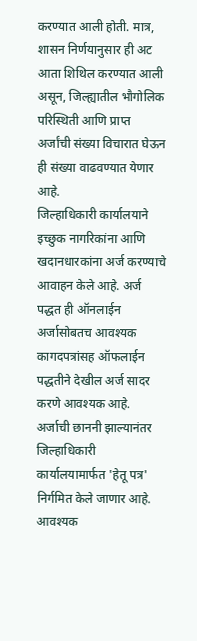करण्यात आली होती. मात्र, शासन निर्णयानुसार ही अट आता शिथिल करण्यात आली असून, जिल्ह्यातील भौगोलिक परिस्थिती आणि प्राप्त अर्जांची संख्या विचारात घेऊन ही संख्या वाढवण्यात येणार आहे.
जिल्हाधिकारी कार्यालयाने इच्छुक नागरिकांना आणि खदानधारकांना अर्ज करण्याचे आवाहन केले आहे. अर्ज पद्धत ही ऑनलाईन अर्जासोबतच आवश्यक कागदपत्रांसह ऑफलाईन पद्धतीने देखील अर्ज सादर करणे आवश्यक आहे. अर्जाची छाननी झाल्यानंतर जिल्हाधिकारी कार्यालयामार्फत 'हेतू पत्र' निर्गमित केले जाणार आहे. आवश्यक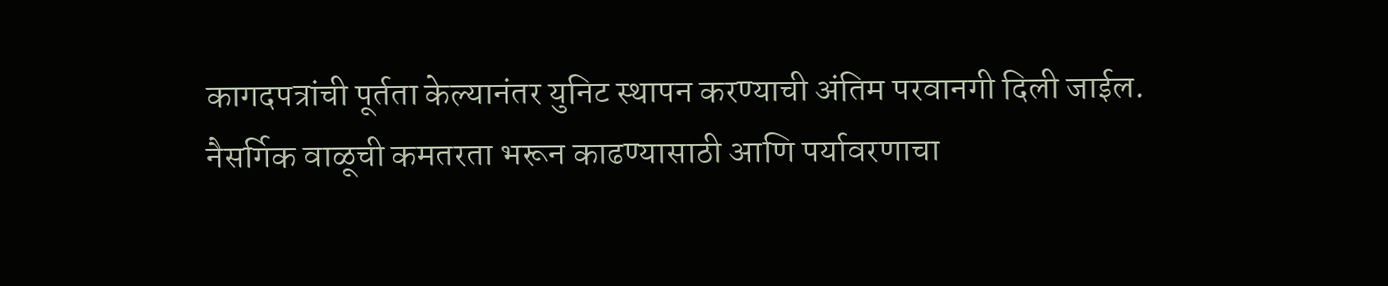कागदपत्रांची पूर्तता केल्यानंतर युनिट स्थापन करण्याची अंतिम परवानगी दिली जाईल.
नैसर्गिक वाळूची कमतरता भरून काढण्यासाठी आणि पर्यावरणाचा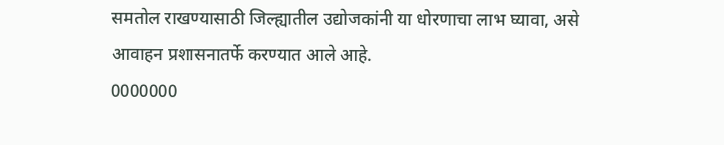समतोल राखण्यासाठी जिल्ह्यातील उद्योजकांनी या धोरणाचा लाभ घ्यावा, असे आवाहन प्रशासनातर्फे करण्यात आले आहे.
0000000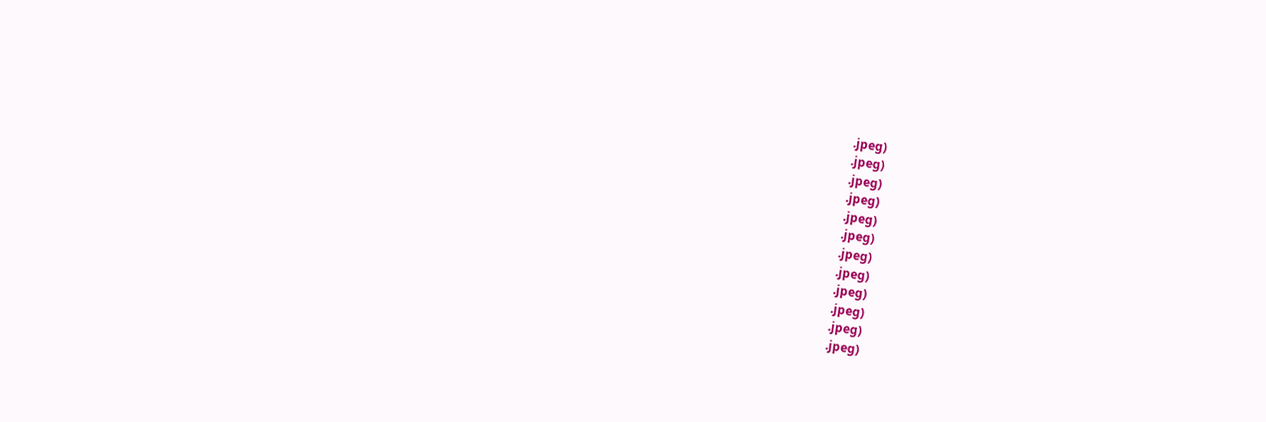.jpeg)
.jpeg)
.jpeg)
.jpeg)
.jpeg)
.jpeg)
.jpeg)
.jpeg)
.jpeg)
.jpeg)
.jpeg)
.jpeg)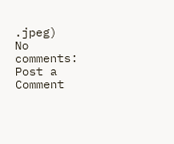.jpeg)
No comments:
Post a Comment